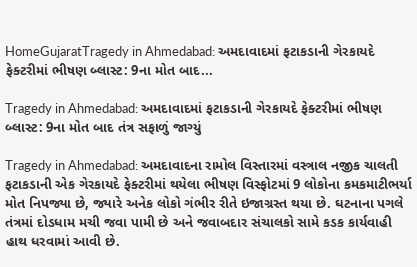HomeGujaratTragedy in Ahmedabad: અમદાવાદમાં ફટાકડાની ગેરકાયદે ફેક્ટરીમાં ભીષણ બ્લાસ્ટ: 9ના મોત બાદ...

Tragedy in Ahmedabad: અમદાવાદમાં ફટાકડાની ગેરકાયદે ફેક્ટરીમાં ભીષણ બ્લાસ્ટ: 9ના મોત બાદ તંત્ર સફાળું જાગ્યું

Tragedy in Ahmedabad: અમદાવાદના રામોલ વિસ્તારમાં વસ્ત્રાલ નજીક ચાલતી ફટાકડાની એક ગેરકાયદે ફેક્ટરીમાં થયેલા ભીષણ વિસ્ફોટમાં 9 લોકોના કમકમાટીભર્યા મોત નિપજ્યા છે, જ્યારે અનેક લોકો ગંભીર રીતે ઇજાગ્રસ્ત થયા છે. ઘટનાના પગલે તંત્રમાં દોડધામ મચી જવા પામી છે અને જવાબદાર સંચાલકો સામે કડક કાર્યવાહી હાથ ધરવામાં આવી છે.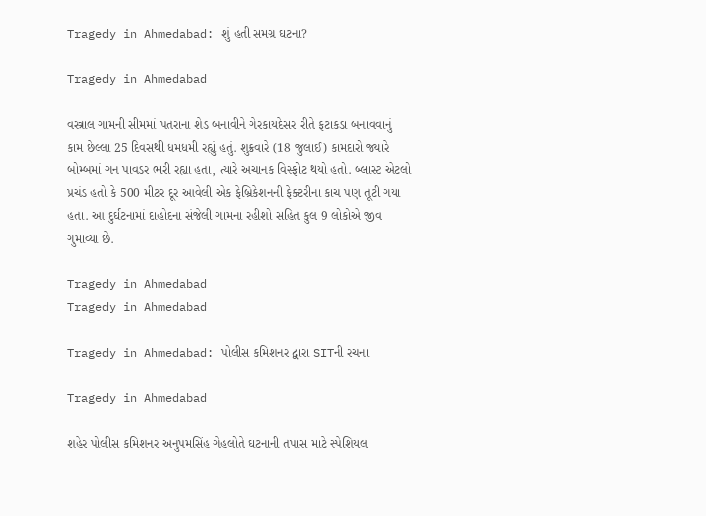Tragedy in Ahmedabad: શું હતી સમગ્ર ઘટના?

Tragedy in Ahmedabad

વસ્ત્રાલ ગામની સીમમાં પતરાના શેડ બનાવીને ગેરકાયદેસર રીતે ફટાકડા બનાવવાનું કામ છેલ્લા 25 દિવસથી ધમધમી રહ્યું હતું. શુક્રવારે (18 જુલાઈ) કામદારો જ્યારે બોમ્બમાં ગન પાવડર ભરી રહ્યા હતા, ત્યારે અચાનક વિસ્ફોટ થયો હતો. બ્લાસ્ટ એટલો પ્રચંડ હતો કે 500 મીટર દૂર આવેલી એક ફેબ્રિકેશનની ફેક્ટરીના કાચ પણ તૂટી ગયા હતા. આ દુર્ઘટનામાં દાહોદના સંજેલી ગામના રહીશો સહિત કુલ 9 લોકોએ જીવ ગુમાવ્યા છે.

Tragedy in Ahmedabad
Tragedy in Ahmedabad

Tragedy in Ahmedabad: પોલીસ કમિશનર દ્વારા SITની રચના

Tragedy in Ahmedabad

શહેર પોલીસ કમિશનર અનુપમસિંહ ગેહલોતે ઘટનાની તપાસ માટે સ્પેશિયલ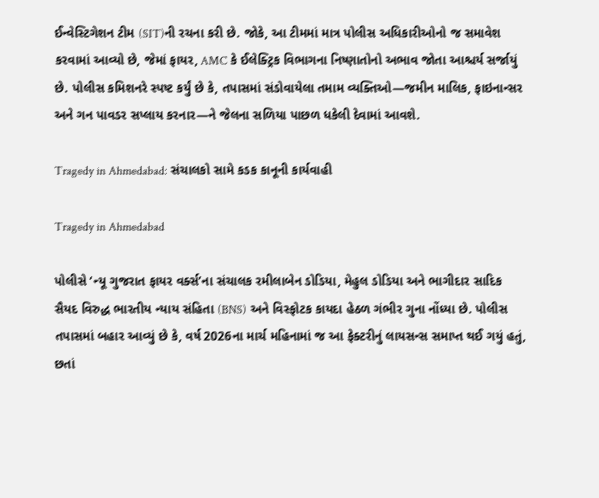ઈન્વેસ્ટિગેશન ટીમ (SIT)ની રચના કરી છે. જોકે, આ ટીમમાં માત્ર પોલીસ અધિકારીઓનો જ સમાવેશ કરવામાં આવ્યો છે, જેમાં ફાયર, AMC કે ઈલેક્ટ્રિક વિભાગના નિષ્ણાતોનો અભાવ જોતા આશ્ચર્ય સર્જાયું છે. પોલીસ કમિશનરે સ્પષ્ટ કર્યું છે કે, તપાસમાં સંડોવાયેલા તમામ વ્યક્તિઓ—જમીન માલિક, ફાઇનાન્સર અને ગન પાવડર સપ્લાય કરનાર—ને જેલના સળિયા પાછળ ધકેલી દેવામાં આવશે.

Tragedy in Ahmedabad: સંચાલકો સામે કડક કાનૂની કાર્યવાહી

Tragedy in Ahmedabad

પોલીસે ‘ન્યૂ ગુજરાત ફાયર વર્ક્સ’ના સંચાલક રમીલાબેન ડોડિયા, મેહુલ ડોડિયા અને ભાગીદાર સાદિક સૈયદ વિરુદ્ધ ભારતીય ન્યાય સંહિતા (BNS) અને વિસ્ફોટક કાયદા હેઠળ ગંભીર ગુના નોંધ્યા છે. પોલીસ તપાસમાં બહાર આવ્યું છે કે, વર્ષ 2026ના માર્ચ મહિનામાં જ આ ફેક્ટરીનું લાયસન્સ સમાપ્ત થઈ ગયું હતું, છતાં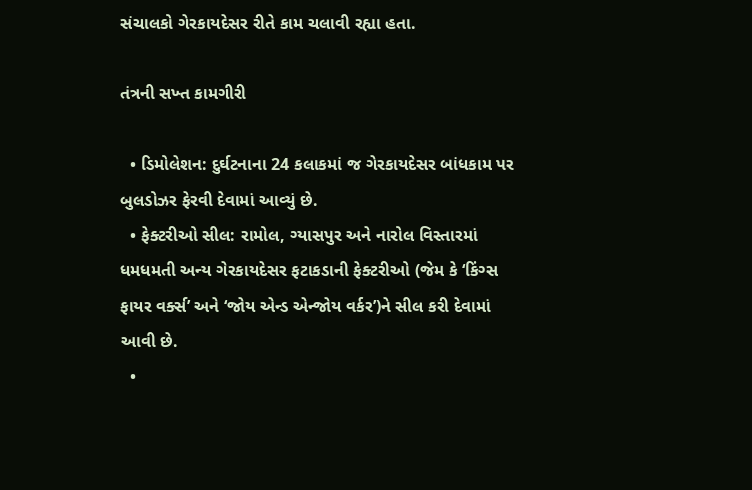સંચાલકો ગેરકાયદેસર રીતે કામ ચલાવી રહ્યા હતા.

તંત્રની સખ્ત કામગીરી

  • ડિમોલેશન: દુર્ઘટનાના 24 કલાકમાં જ ગેરકાયદેસર બાંધકામ પર બુલડોઝર ફેરવી દેવામાં આવ્યું છે.
  • ફેક્ટરીઓ સીલ: રામોલ, ગ્યાસપુર અને નારોલ વિસ્તારમાં ધમધમતી અન્ય ગેરકાયદેસર ફટાકડાની ફેક્ટરીઓ (જેમ કે ‘કિંગ્સ ફાયર વર્ક્સ’ અને ‘જોય એન્ડ એન્જોય વર્કર’)ને સીલ કરી દેવામાં આવી છે.
  •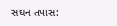સઘન તપાસ: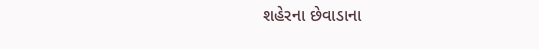શહેરના છેવાડાના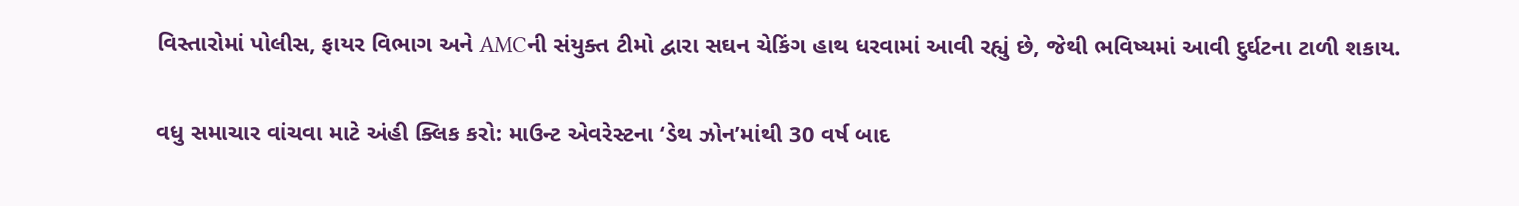વિસ્તારોમાં પોલીસ, ફાયર વિભાગ અને AMCની સંયુક્ત ટીમો દ્વારા સઘન ચેકિંગ હાથ ધરવામાં આવી રહ્યું છે, જેથી ભવિષ્યમાં આવી દુર્ઘટના ટાળી શકાય.

વધુ સમાચાર વાંચવા માટે અંહી ક્લિક કરો: માઉન્ટ એવરેસ્ટના ‘ડેથ ઝોન’માંથી 30 વર્ષ બાદ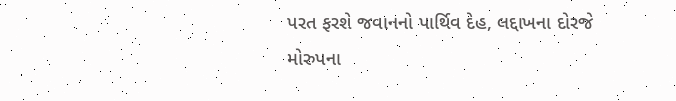પરત ફરશે જવાનનો પાર્થિવ દેહ, લદ્દાખના દોરજે મોરુપના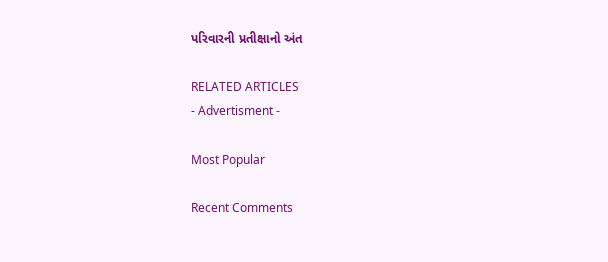પરિવારની પ્રતીક્ષાનો અંત

RELATED ARTICLES
- Advertisment -

Most Popular

Recent Comments